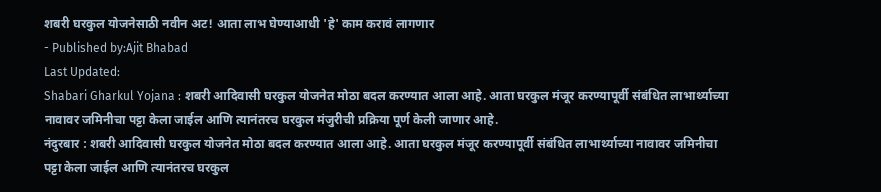शबरी घरकुल योजनेसाठी नवीन अट! आता लाभ घेण्याआधी 'हे' काम करावं लागणार
- Published by:Ajit Bhabad
Last Updated:
Shabari Gharkul Yojana : शबरी आदिवासी घरकुल योजनेत मोठा बदल करण्यात आला आहे. आता घरकुल मंजूर करण्यापूर्वी संबंधित लाभार्थ्याच्या नावावर जमिनीचा पट्टा केला जाईल आणि त्यानंतरच घरकुल मंजुरीची प्रक्रिया पूर्ण केली जाणार आहे.
नंदुरबार : शबरी आदिवासी घरकुल योजनेत मोठा बदल करण्यात आला आहे. आता घरकुल मंजूर करण्यापूर्वी संबंधित लाभार्थ्याच्या नावावर जमिनीचा पट्टा केला जाईल आणि त्यानंतरच घरकुल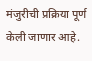मंजुरीची प्रक्रिया पूर्ण केली जाणार आहे.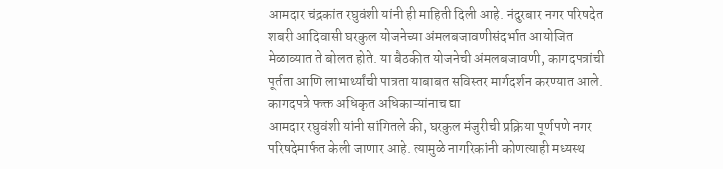आमदार चंद्रकांत रघुवंशी यांनी ही माहिती दिली आहे. नंदुरबार नगर परिषदेत शबरी आदिवासी घरकुल योजनेच्या अंमलबजावणीसंदर्भात आयोजित मेळाव्यात ते बोलत होते. या बैठकीत योजनेची अंमलबजावणी, कागदपत्रांची पूर्तता आणि लाभार्थ्यांची पात्रता याबाबत सविस्तर मार्गदर्शन करण्यात आले.
कागदपत्रे फक्त अधिकृत अधिकाऱ्यांनाच द्या
आमदार रघुवंशी यांनी सांगितले की, घरकुल मंजुरीची प्रक्रिया पूर्णपणे नगर परिषदेमार्फत केली जाणार आहे. त्यामुळे नागरिकांनी कोणत्याही मध्यस्थ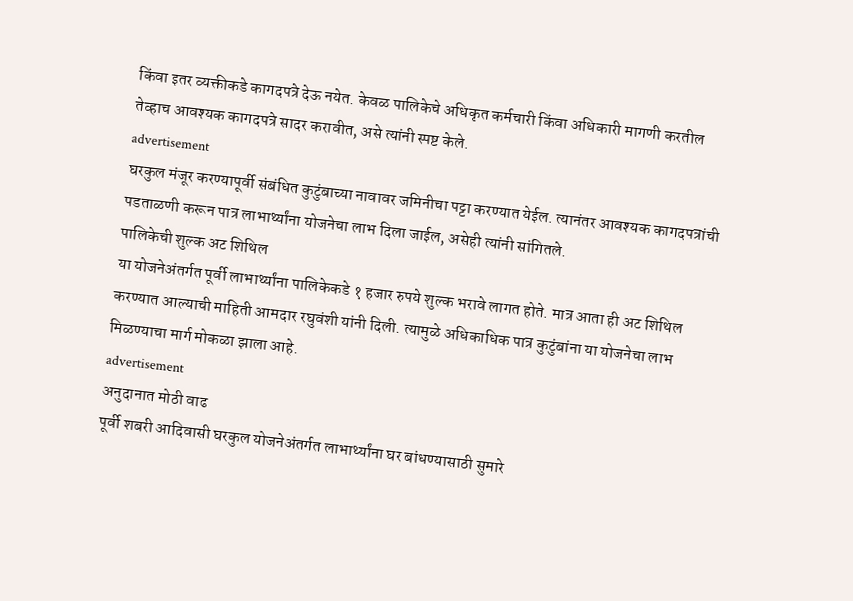किंवा इतर व्यक्तीकडे कागदपत्रे देऊ नयेत. केवळ पालिकेचे अधिकृत कर्मचारी किंवा अधिकारी मागणी करतील तेव्हाच आवश्यक कागदपत्रे सादर करावीत, असे त्यांनी स्पष्ट केले.
advertisement
घरकुल मंजूर करण्यापूर्वी संबंधित कुटुंबाच्या नावावर जमिनीचा पट्टा करण्यात येईल. त्यानंतर आवश्यक कागदपत्रांची पडताळणी करून पात्र लाभार्थ्यांना योजनेचा लाभ दिला जाईल, असेही त्यांनी सांगितले.
पालिकेची शुल्क अट शिथिल
या योजनेअंतर्गत पूर्वी लाभार्थ्यांना पालिकेकडे १ हजार रुपये शुल्क भरावे लागत होते. मात्र आता ही अट शिथिल करण्यात आल्याची माहिती आमदार रघुवंशी यांनी दिली. त्यामुळे अधिकाधिक पात्र कुटुंबांना या योजनेचा लाभ मिळण्याचा मार्ग मोकळा झाला आहे.
advertisement
अनुदानात मोठी वाढ
पूर्वी शबरी आदिवासी घरकुल योजनेअंतर्गत लाभार्थ्यांना घर बांधण्यासाठी सुमारे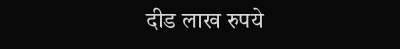दीड लाख रुपये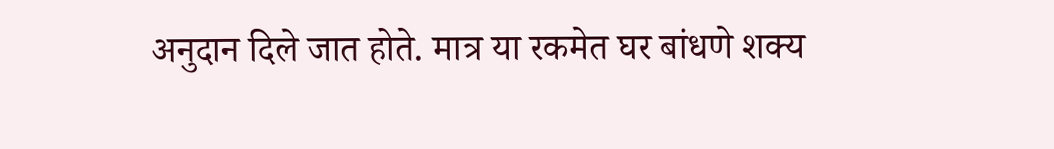अनुदान दिले जात होते. मात्र या रकमेत घर बांधणे शक्य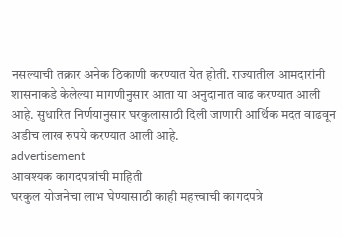नसल्याची तक्रार अनेक ठिकाणी करण्यात येत होती. राज्यातील आमदारांनी शासनाकडे केलेल्या मागणीनुसार आता या अनुदानात वाढ करण्यात आली आहे. सुधारित निर्णयानुसार घरकुलासाठी दिली जाणारी आर्थिक मदत वाढवून अडीच लाख रुपये करण्यात आली आहे.
advertisement
आवश्यक कागदपत्रांची माहिती
घरकुल योजनेचा लाभ घेण्यासाठी काही महत्त्वाची कागदपत्रे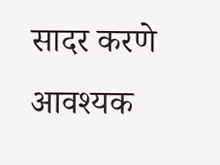सादर करणे आवश्यक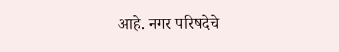आहे. नगर परिषदेचे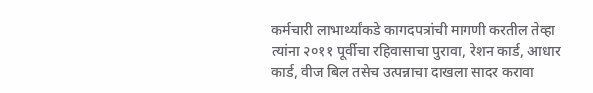कर्मचारी लाभार्थ्यांकडे कागदपत्रांची मागणी करतील तेव्हा त्यांना २०११ पूर्वीचा रहिवासाचा पुरावा, रेशन कार्ड, आधार कार्ड, वीज बिल तसेच उत्पन्नाचा दाखला सादर करावा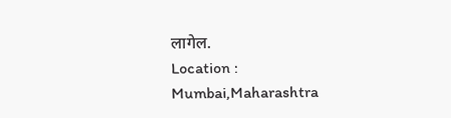लागेल.
Location :
Mumbai,Maharashtra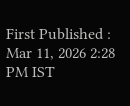First Published :
Mar 11, 2026 2:28 PM IST